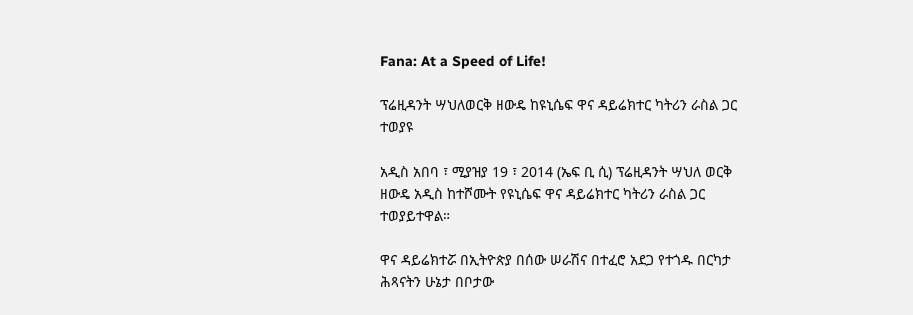Fana: At a Speed of Life!

ፕሬዚዳንት ሣህለወርቅ ዘውዴ ከዩኒሴፍ ዋና ዳይሬክተር ካትሪን ራስል ጋር ተወያዩ

አዲስ አበባ ፣ ሚያዝያ 19 ፣ 2014 (ኤፍ ቢ ሲ) ፕሬዚዳንት ሣህለ ወርቅ ዘውዴ አዲስ ከተሾሙት የዩኒሴፍ ዋና ዳይሬክተር ካትሪን ራስል ጋር ተወያይተዋል።

ዋና ዳይሬክተሯ በኢትዮጵያ በሰው ሠራሽና በተፈሮ አደጋ የተጎዱ በርካታ ሕጻናትን ሁኔታ በቦታው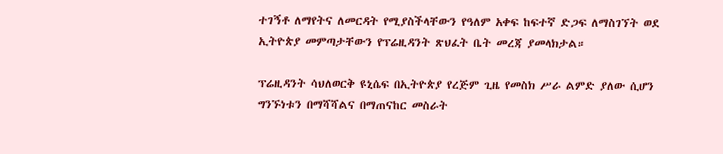ተገኝቶ ለማየትና ለመርዳት የሚያስችላቸውን የዓለም አቀፍ ከፍተኛ ድጋፍ ለማስገኘት ወደ ኢትዮጵያ መምጣታቸውን የፕሬዚዳንት ጽህፈት ቤት መረጃ ያመላክታል።

ፕሬዚዳንት ሳህለወርቅ ዩኒሴፍ በኢትዮጵያ የረጅም ጊዜ የመስክ ሥራ ልምድ ያለው ሲሆን ግንኙነቱን በማሻሻልና በማጠናከር መስራት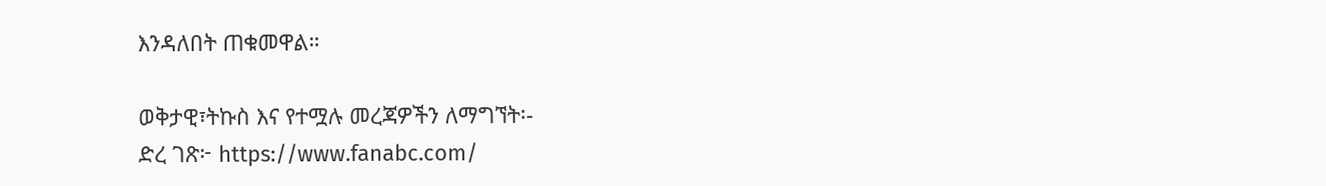እንዳለበት ጠቁመዋል።

ወቅታዊ፣ትኩስ እና የተሟሉ መረጃዎችን ለማግኘት፡-
ድረ ገጽ፦ https://www.fanabc.com/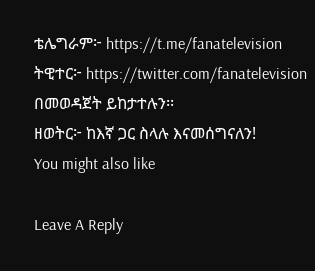ቴሌግራም፦ https://t.me/fanatelevision
ትዊተር፦ https://twitter.com/fanatelevision በመወዳጀት ይከታተሉን፡፡
ዘወትር፦ ከእኛ ጋር ስላሉ እናመሰግናለን!
You might also like

Leave A Reply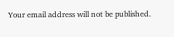Your email address will not be published.